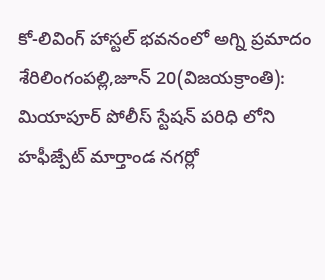కో-లివింగ్ హాస్టల్ భవనంలో అగ్ని ప్రమాదం
శేరిలింగంపల్లి,జూన్ 20(విజయక్రాంతి): మియాపూర్ పోలీస్ స్టేషన్ పరిధి లోని హఫీజ్పేట్ మార్తాండ నగర్లో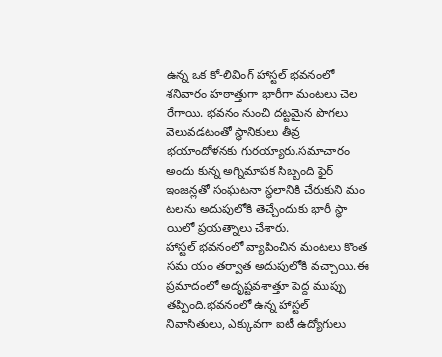ఉన్న ఒక కో-లివింగ్ హాస్టల్ భవనంలో శనివారం హఠాత్తుగా భారీగా మంటలు చెల రేగాయి. భవనం నుంచి దట్టమైన పొగలు వెలువడటంతో స్థానికులు తీవ్ర భయాందోళనకు గురయ్యారు.సమాచారం అందు కున్న అగ్నిమాపక సిబ్బంది ఫైర్ ఇంజన్లతో సంఘటనా స్థలానికి చేరుకుని మం టలను అదుపులోకి తెచ్చేందుకు భారీ స్థా యిలో ప్రయత్నాలు చేశారు.
హాస్టల్ భవనంలో వ్యాపించిన మంటలు కొంత సమ యం తర్వాత అదుపులోకి వచ్చాయి.ఈ ప్రమాదంలో అదృష్టవశాత్తూ పెద్ద ముప్పు తప్పింది.భవనంలో ఉన్న హాస్టల్ నివాసితులు, ఎక్కువగా ఐటీ ఉద్యోగులు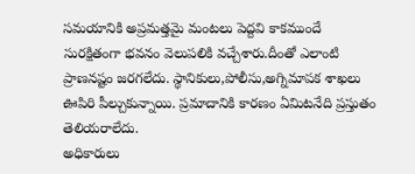సమయానికి అప్రమత్తమై మంటలు పెద్దవి కాకముందే సురక్షితంగా భవనం వెలుపలికి వచ్చేశారు.దీంతో ఎలాంటి ప్రాణనష్టం జరగలేదు. స్థానికులు,పోలీసు,అగ్నిమాపక శాఖలు ఊపిరి పీల్చుకున్నాయి. ప్రమాదానికి కారణం ఏమిటనేది ప్రస్తుతం తెలియరాలేదు.
అధికారులు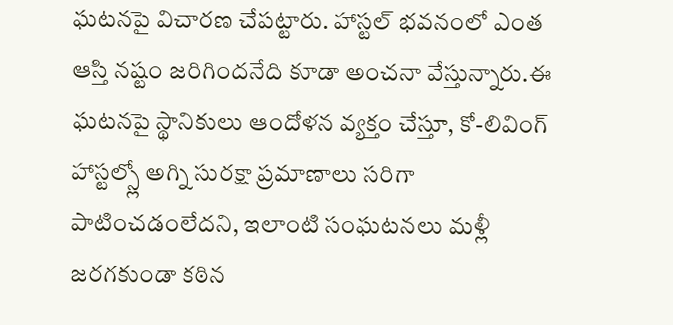ఘటనపై విచారణ చేపట్టారు. హాస్టల్ భవనంలో ఎంత ఆస్తి నష్టం జరిగిందనేది కూడా అంచనా వేస్తున్నారు.ఈ ఘటనపై స్థానికులు ఆందోళన వ్యక్తం చేస్తూ, కో-లివింగ్ హాస్టల్స్లో అగ్ని సురక్షా ప్రమాణాలు సరిగా పాటించడంలేదని, ఇలాంటి సంఘటనలు మళ్లీ జరగకుండా కఠిన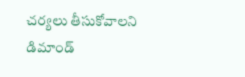చర్యలు తీసుకోవాలని డిమాండ్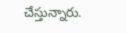చేస్తున్నారు.